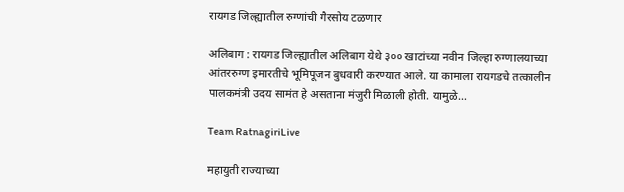रायगड जिल्ह्यातील रुग्णांची गैरसोय टळणार

अलिबाग : रायगड जिल्ह्यातील अलिबाग येथे ३०० खाटांच्या नवीन जिल्हा रुग्णालयाच्या आंतररुग्ण इमारतीचे भूमिपूजन बुधवारी करण्यात आले. या कामाला रायगडचे तत्कालीन पालकमंत्री उदय सामंत हे असताना मंजुरी मिळाली होती. यामुळे…

Team RatnagiriLive

महायुती राज्याच्या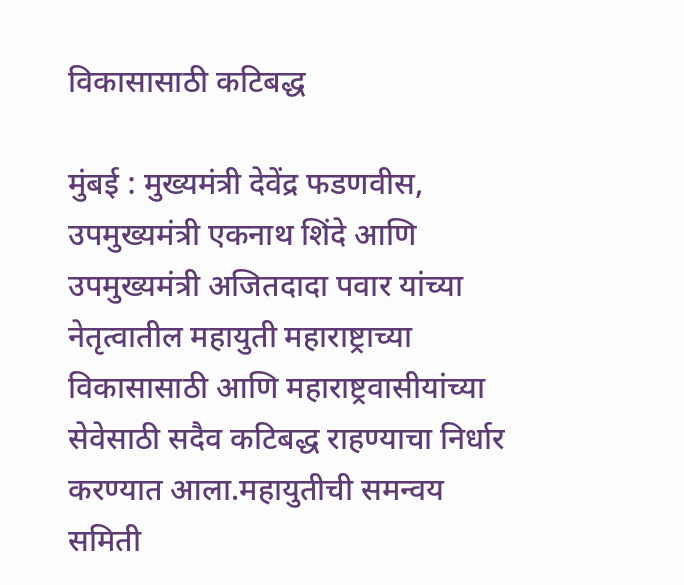विकासासाठी कटिबद्ध

मुंबई : मुख्यमंत्री देवेंद्र फडणवीस, उपमुख्यमंत्री एकनाथ शिंदे आणि उपमुख्यमंत्री अजितदादा पवार यांच्या नेतृत्वातील महायुती महाराष्ट्राच्या विकासासाठी आणि महाराष्ट्रवासीयांच्या सेवेसाठी सदैव कटिबद्ध राहण्याचा निर्धार करण्यात आला.महायुतीची समन्वय समिती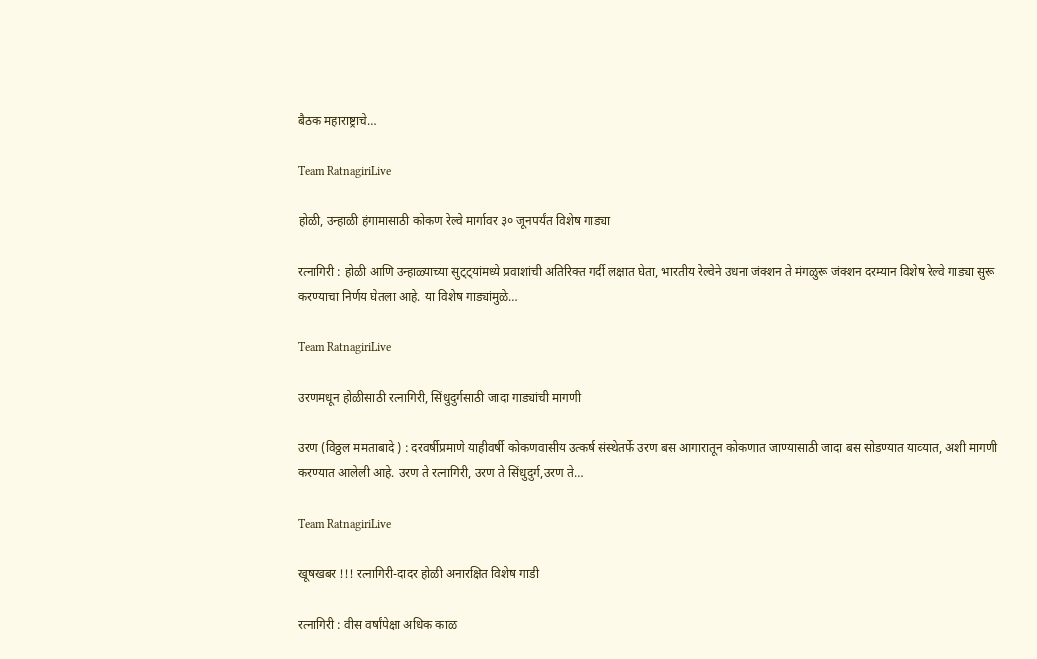बैठक महाराष्ट्राचे…

Team RatnagiriLive

होळी, उन्हाळी हंगामासाठी कोकण रेल्वे मार्गावर ३० जूनपर्यंत विशेष गाड्या

रत्नागिरी : होळी आणि उन्हाळ्याच्या सुट्ट्यांमध्ये प्रवाशांची अतिरिक्त गर्दी लक्षात घेता, भारतीय रेल्वेने उधना जंक्शन ते मंगळुरू जंक्शन दरम्यान विशेष रेल्वे गाड्या सुरू करण्याचा निर्णय घेतला आहे. या विशेष गाड्यांमुळे…

Team RatnagiriLive

उरणमधून होळीसाठी रत्नागिरी, सिंधुदुर्गसाठी जादा गाड्यांची मागणी

उरण (विठ्ठल ममताबादे ) : दरवर्षीप्रमाणे याहीवर्षी कोकणवासीय उत्कर्ष संस्थेतर्फे उरण बस आगारातून कोकणात जाण्यासाठी जादा बस सोडण्यात याव्‍यात, अशी मागणी करण्यात आलेली आहे. उरण ते रत्नागिरी, उरण ते सिंधुदुर्ग,उरण ते…

Team RatnagiriLive

खूषखबर !!! रत्नागिरी-दादर होळी अनारक्षित विशेष गाडी

रत्नागिरी : वीस वर्षांपेक्षा अधिक काळ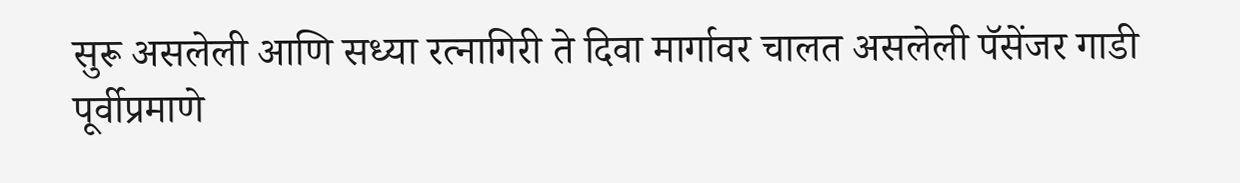सुरू असलेली आणि सध्या रत्नागिरी ते दिवा मार्गावर चालत असलेली पॅसेंजर गाडी पूर्वीप्रमाणे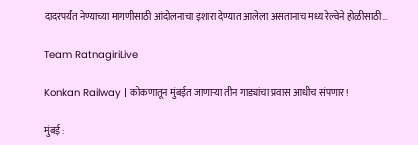दादरपर्यंत नेण्याच्या मागणीसाठी आंदोलनाचा इशारा देण्यात आलेला असतानाच मध्य रेल्वेने होळीसाठी…

Team RatnagiriLive

Konkan Railway | कोकणातून मुंबईत जाणाऱ्या तीन गाड्यांचा प्रवास आधीच संपणार!

मुंबई :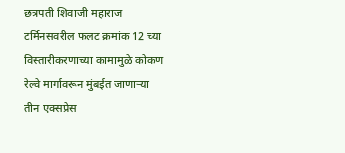छत्रपती शिवाजी महाराज टर्मिनसवरील फलट क्रमांक 12 च्या विस्तारीकरणाच्या कामामुळे कोकण रेल्वे मार्गावरून मुंबईत जाणाऱ्या तीन एक्सप्रेस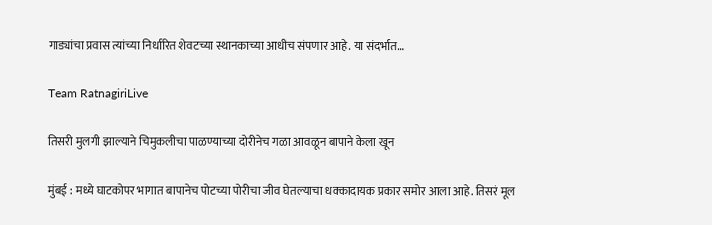गाड्यांचा प्रवास त्यांच्या निर्धारित शेवटच्या स्थानकाच्या आधीच संपणार आहे. या संदर्भात…

Team RatnagiriLive

तिसरी मुलगी झाल्याने चिमुकलीचा पाळण्याच्या दोरीनेच गळा आवळून बापाने केला खून

मुंबई : मध्ये घाटकोपर भागात बापानेच पोटच्या पोरीचा जीव घेतल्याचा धक्कादायक प्रकार समोर आला आहे. तिसरं मूल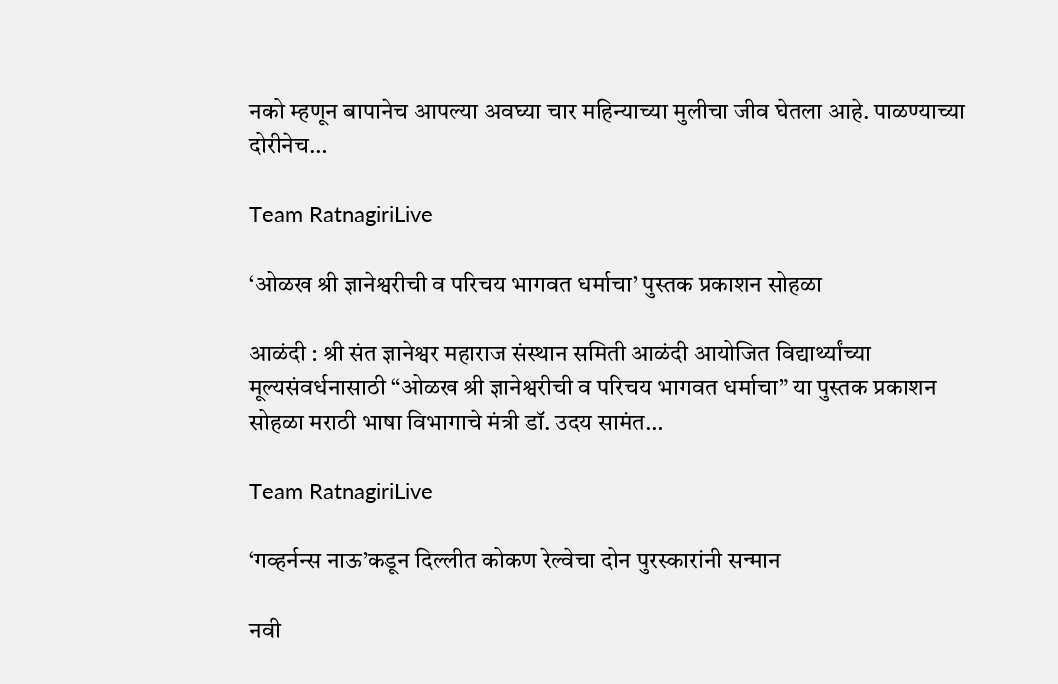नको म्हणून बापानेच आपल्या अवघ्या चार महिन्याच्या मुलीचा जीव घेतला आहे. पाळण्याच्या दोरीनेच…

Team RatnagiriLive

‘ओळख श्री ज्ञानेश्वरीची व परिचय भागवत धर्माचा’ पुस्तक प्रकाशन सोहळा

आळंदी : श्री संत ज्ञानेश्वर महाराज संस्थान समिती आळंदी आयोजित विद्यार्थ्यांच्या मूल्यसंवर्धनासाठी “ओळख श्री ज्ञानेश्वरीची व परिचय भागवत धर्माचा” या पुस्तक प्रकाशन सोहळा मराठी भाषा विभागाचे मंत्री डॉ. उदय सामंत…

Team RatnagiriLive

‘गव्हर्नन्स नाऊ’कडून दिल्लीत कोकण रेल्वेचा दोन पुरस्कारांनी सन्मान

नवी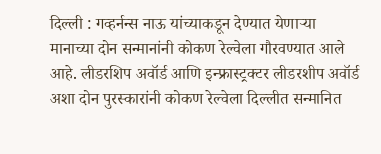दिल्ली : गव्हर्नन्स नाऊ यांच्याकडून देण्यात येणाऱ्या मानाच्या दोन सन्मानांनी कोकण रेल्वेला गौरवण्यात आले आहे. लीडरशिप अवॉर्ड आणि इन्फ्रास्ट्रक्टर लीडरशीप अवॉर्ड अशा दोन पुरस्कारांनी कोकण रेल्वेला दिल्लीत सन्मानित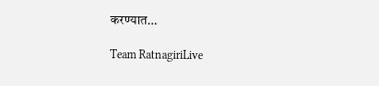करण्यात…

Team RatnagiriLive